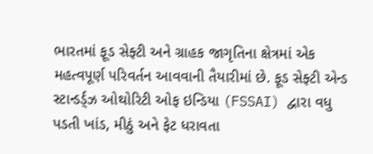ભારતમાં ફૂડ સેફ્ટી અને ગ્રાહક જાગૃતિના ક્ષેત્રમાં એક મહત્વપૂર્ણ પરિવર્તન આવવાની તૈયારીમાં છે. ફૂડ સેફ્ટી એન્ડ સ્ટાન્ડર્ડ્ઝ ઓથોરિટી ઓફ ઇન્ડિયા (FSSAI) દ્વારા વધુ પડતી ખાંડ, મીઠું અને ફેટ ધરાવતા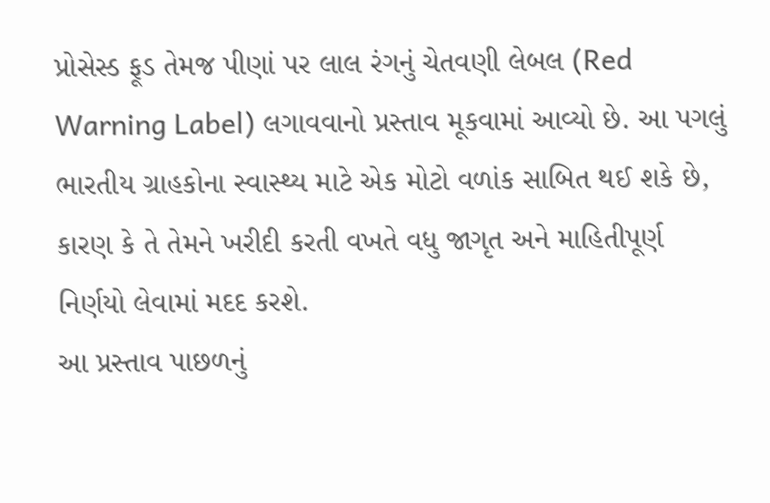પ્રોસેસ્ડ ફૂડ તેમજ પીણાં પર લાલ રંગનું ચેતવણી લેબલ (Red Warning Label) લગાવવાનો પ્રસ્તાવ મૂકવામાં આવ્યો છે. આ પગલું ભારતીય ગ્રાહકોના સ્વાસ્થ્ય માટે એક મોટો વળાંક સાબિત થઈ શકે છે, કારણ કે તે તેમને ખરીદી કરતી વખતે વધુ જાગૃત અને માહિતીપૂર્ણ નિર્ણયો લેવામાં મદદ કરશે.
આ પ્રસ્તાવ પાછળનું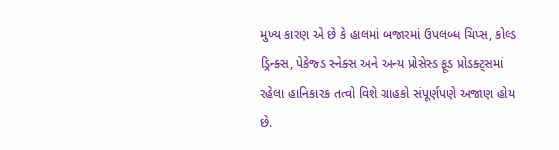મુખ્ય કારણ એ છે કે હાલમાં બજારમાં ઉપલબ્ધ ચિપ્સ, કોલ્ડ ડ્રિન્ક્સ, પેકેજ્ડ સ્નેક્સ અને અન્ય પ્રોસેસ્ડ ફૂડ પ્રોડક્ટ્સમાં રહેલા હાનિકારક તત્વો વિશે ગ્રાહકો સંપૂર્ણપણે અજાણ હોય છે.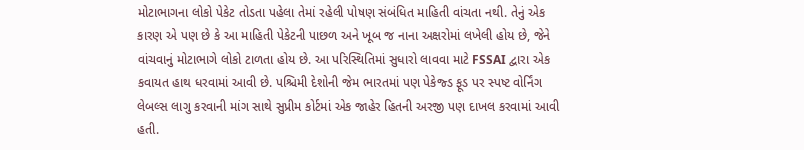મોટાભાગના લોકો પેકેટ તોડતા પહેલા તેમાં રહેલી પોષણ સંબંધિત માહિતી વાંચતા નથી. તેનું એક કારણ એ પણ છે કે આ માહિતી પેકેટની પાછળ અને ખૂબ જ નાના અક્ષરોમાં લખેલી હોય છે, જેને વાંચવાનું મોટાભાગે લોકો ટાળતા હોય છે. આ પરિસ્થિતિમાં સુધારો લાવવા માટે FSSAI દ્વારા એક કવાયત હાથ ધરવામાં આવી છે. પશ્ચિમી દેશોની જેમ ભારતમાં પણ પેકેજ્ડ ફૂડ પર સ્પષ્ટ વોર્નિંગ લેબલ્સ લાગુ કરવાની માંગ સાથે સુપ્રીમ કોર્ટમાં એક જાહેર હિતની અરજી પણ દાખલ કરવામાં આવી હતી.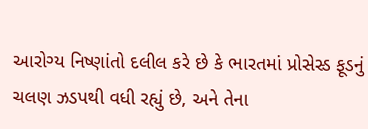આરોગ્ય નિષ્ણાંતો દલીલ કરે છે કે ભારતમાં પ્રોસેસ્ડ ફૂડનું ચલણ ઝડપથી વધી રહ્યું છે, અને તેના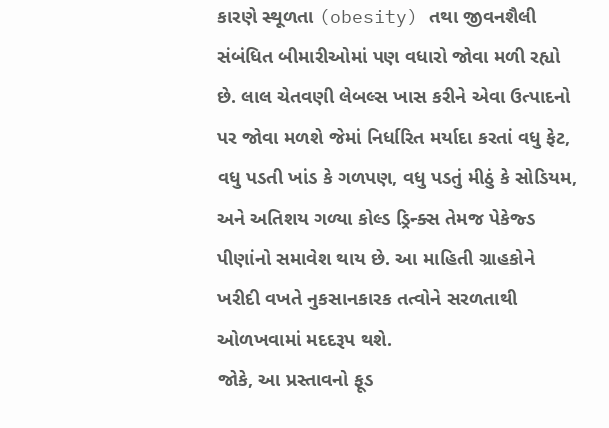કારણે સ્થૂળતા (obesity) તથા જીવનશૈલી સંબંધિત બીમારીઓમાં પણ વધારો જોવા મળી રહ્યો છે. લાલ ચેતવણી લેબલ્સ ખાસ કરીને એવા ઉત્પાદનો પર જોવા મળશે જેમાં નિર્ધારિત મર્યાદા કરતાં વધુ ફેટ, વધુ પડતી ખાંડ કે ગળપણ, વધુ પડતું મીઠું કે સોડિયમ, અને અતિશય ગળ્યા કોલ્ડ ડ્રિન્ક્સ તેમજ પેકેજ્ડ પીણાંનો સમાવેશ થાય છે. આ માહિતી ગ્રાહકોને ખરીદી વખતે નુકસાનકારક તત્વોને સરળતાથી ઓળખવામાં મદદરૂપ થશે.
જોકે, આ પ્રસ્તાવનો ફૂડ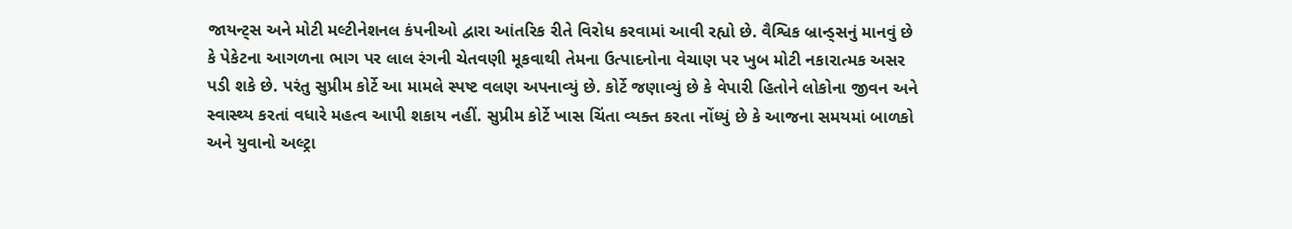જાયન્ટ્સ અને મોટી મલ્ટીનેશનલ કંપનીઓ દ્વારા આંતરિક રીતે વિરોધ કરવામાં આવી રહ્યો છે. વૈશ્વિક બ્રાન્ડ્સનું માનવું છે કે પેકેટના આગળના ભાગ પર લાલ રંગની ચેતવણી મૂકવાથી તેમના ઉત્પાદનોના વેચાણ પર ખુબ મોટી નકારાત્મક અસર પડી શકે છે. પરંતુ સુપ્રીમ કોર્ટે આ મામલે સ્પષ્ટ વલણ અપનાવ્યું છે. કોર્ટે જણાવ્યું છે કે વેપારી હિતોને લોકોના જીવન અને સ્વાસ્થ્ય કરતાં વધારે મહત્વ આપી શકાય નહીં. સુપ્રીમ કોર્ટે ખાસ ચિંતા વ્યક્ત કરતા નોંધ્યું છે કે આજના સમયમાં બાળકો અને યુવાનો અલ્ટ્રા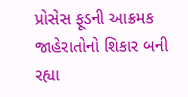પ્રોસેસ ફૂડની આક્રમક જાહેરાતોનો શિકાર બની રહ્યા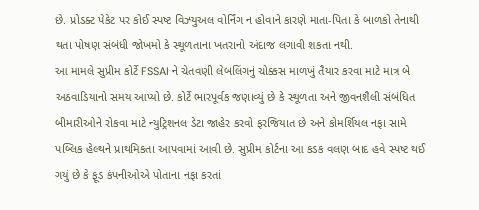છે. પ્રોડક્ટ પેકેટ પર કોઈ સ્પષ્ટ વિઝ્યુઅલ વોર્નિંગ ન હોવાને કારણે માતા-પિતા કે બાળકો તેનાથી થતા પોષણ સંબંધી જોખમો કે સ્થૂળતાના ખતરાનો અંદાજ લગાવી શકતા નથી.
આ મામલે સુપ્રીમ કોર્ટે FSSAI ને ચેતવણી લેબલિંગનું ચોક્કસ માળખું તૈયાર કરવા માટે માત્ર બે અઠવાડિયાનો સમય આપ્યો છે. કોર્ટે ભારપૂર્વક જણાવ્યું છે કે સ્થૂળતા અને જીવનશૈલી સંબંધિત બીમારીઓને રોકવા માટે ન્યુટ્રિશનલ ડેટા જાહેર કરવો ફરજિયાત છે અને કોમર્શિયલ નફા સામે પબ્લિક હેલ્થને પ્રાથમિકતા આપવામાં આવી છે. સુપ્રીમ કોર્ટના આ કડક વલણ બાદ હવે સ્પષ્ટ થઈ ગયું છે કે ફૂડ કંપનીઓએ પોતાના નફા કરતાં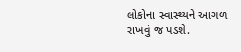લોકોના સ્વાસ્થ્યને આગળ રાખવું જ પડશે.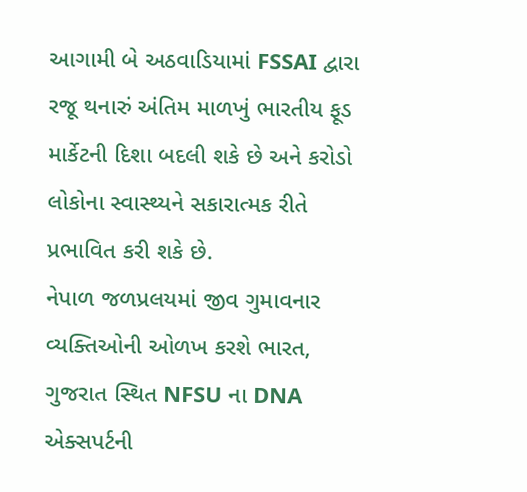આગામી બે અઠવાડિયામાં FSSAI દ્વારા રજૂ થનારું અંતિમ માળખું ભારતીય ફૂડ માર્કેટની દિશા બદલી શકે છે અને કરોડો લોકોના સ્વાસ્થ્યને સકારાત્મક રીતે પ્રભાવિત કરી શકે છે.
નેપાળ જળપ્રલયમાં જીવ ગુમાવનાર વ્યક્તિઓની ઓળખ કરશે ભારત, ગુજરાત સ્થિત NFSU ના DNA એક્સપર્ટની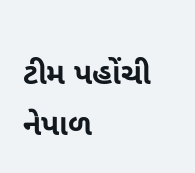ટીમ પહોંચી નેપાળ